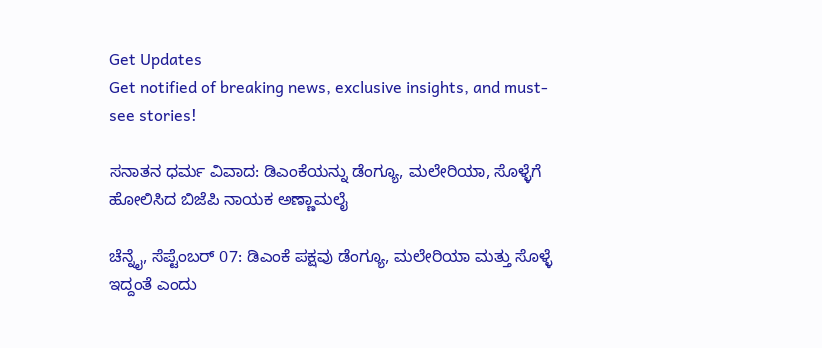Get Updates
Get notified of breaking news, exclusive insights, and must-see stories!

ಸನಾತನ ಧರ್ಮ ವಿವಾದ: ಡಿಎಂಕೆಯನ್ನು ಡೆಂಗ್ಯೂ, ಮಲೇರಿಯಾ, ಸೊಳ್ಳೆಗೆ ಹೋಲಿಸಿದ ಬಿಜೆಪಿ ನಾಯಕ ಅಣ್ಣಾಮಲೈ

ಚೆನ್ನೈ, ಸೆಪ್ಟೆಂಬರ್‌ 07: ಡಿಎಂಕೆ ಪಕ್ಷವು ಡೆಂಗ್ಯೂ, ಮಲೇರಿಯಾ ಮತ್ತು ಸೊಳ್ಳೆ ಇದ್ದಂತೆ ಎಂದು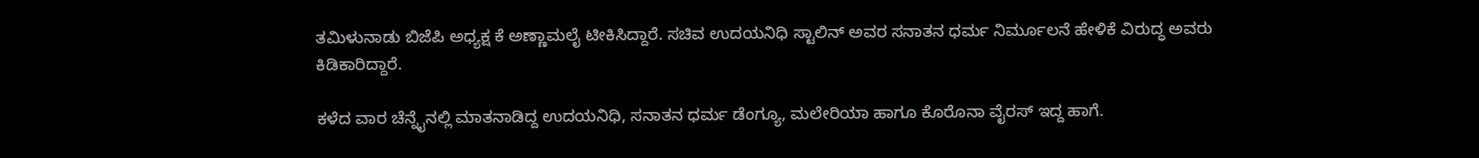ತಮಿಳುನಾಡು ಬಿಜೆಪಿ ಅಧ್ಯಕ್ಷ ಕೆ ಅಣ್ಣಾಮಲೈ ಟೀಕಿಸಿದ್ದಾರೆ. ಸಚಿವ ಉದಯನಿಧಿ ಸ್ಟಾಲಿನ್‌ ಅವರ ಸನಾತನ ಧರ್ಮ ನಿರ್ಮೂಲನೆ ಹೇಳಿಕೆ ವಿರುದ್ಧ ಅವರು ಕಿಡಿಕಾರಿದ್ದಾರೆ.

ಕಳೆದ ವಾರ ಚೆನ್ನೈನಲ್ಲಿ ಮಾತನಾಡಿದ್ದ ಉದಯನಿಧಿ, ಸನಾತನ ಧರ್ಮ ಡೆಂಗ್ಯೂ, ಮಲೇರಿಯಾ ಹಾಗೂ ಕೊರೊನಾ ವೈರಸ್‌ ಇದ್ದ ಹಾಗೆ.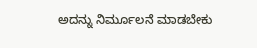ಅದನ್ನು ನಿರ್ಮೂಲನೆ ಮಾಡಬೇಕು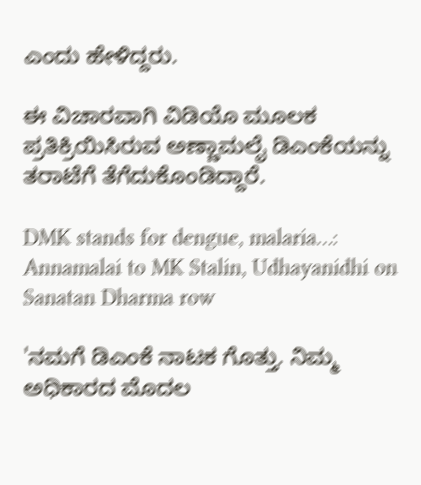ಎಂದು ಹೇಳಿದ್ದರು.

ಈ ವಿಚಾರವಾಗಿ ವಿಡಿಯೊ ಮೂಲಕ ಪ್ರತಿಕ್ರಿಯಿಸಿರುವ ಅಣ್ಣಾಮಲೈ ಡಿಎಂಕೆಯನ್ನು ತರಾಟೆಗೆ ತೆಗೆದುಕೊಂಡಿದ್ದಾರೆ.

DMK stands for dengue, malaria…: Annamalai to MK Stalin, Udhayanidhi on Sanatan Dharma row

'ನಮಗೆ ಡಿಎಂಕೆ ನಾಟಕ ಗೊತ್ತು. ನಿಮ್ಮ ಅಧಿಕಾರದ ಮೊದಲ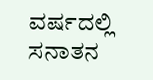ವರ್ಷದಲ್ಲಿ ಸನಾತನ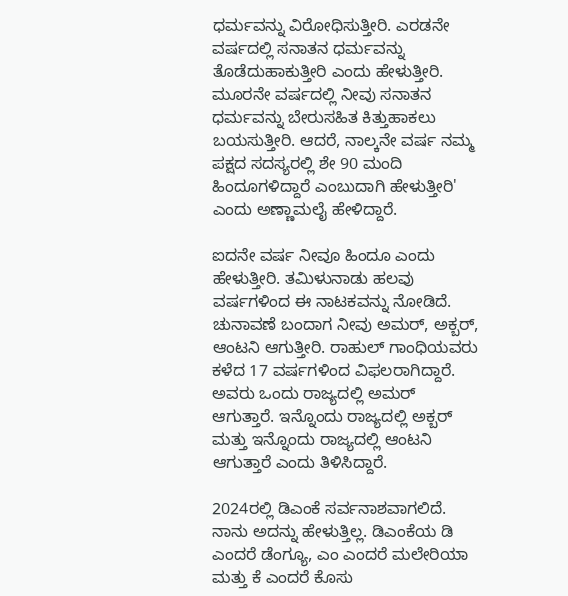ಧರ್ಮವನ್ನು ವಿರೋಧಿಸುತ್ತೀರಿ. ಎರಡನೇ ವರ್ಷದಲ್ಲಿ ಸನಾತನ ಧರ್ಮವನ್ನು ತೊಡೆದುಹಾಕುತ್ತೀರಿ ಎಂದು ಹೇಳುತ್ತೀರಿ. ಮೂರನೇ ವರ್ಷದಲ್ಲಿ ನೀವು ಸನಾತನ ಧರ್ಮವನ್ನು ಬೇರುಸಹಿತ ಕಿತ್ತುಹಾಕಲು ಬಯಸುತ್ತೀರಿ. ಆದರೆ, ನಾಲ್ಕನೇ ವರ್ಷ ನಮ್ಮ ಪಕ್ಷದ ಸದಸ್ಯರಲ್ಲಿ ಶೇ 90 ಮಂದಿ ಹಿಂದೂಗಳಿದ್ದಾರೆ ಎಂಬುದಾಗಿ ಹೇಳುತ್ತೀರಿ' ಎಂದು ಅಣ್ಣಾಮಲೈ ಹೇಳಿದ್ದಾರೆ.

ಐದನೇ ವರ್ಷ ನೀವೂ ಹಿಂದೂ ಎಂದು ಹೇಳುತ್ತೀರಿ. ತಮಿಳುನಾಡು ಹಲವು ವರ್ಷಗಳಿಂದ ಈ ನಾಟಕವನ್ನು ನೋಡಿದೆ. ಚುನಾವಣೆ ಬಂದಾಗ ನೀವು ಅಮರ್, ಅಕ್ಬರ್, ಆಂಟನಿ ಆಗುತ್ತೀರಿ. ರಾಹುಲ್ ಗಾಂಧಿಯವರು ಕಳೆದ 17 ವರ್ಷಗಳಿಂದ ವಿಫಲರಾಗಿದ್ದಾರೆ. ಅವರು ಒಂದು ರಾಜ್ಯದಲ್ಲಿ ಅಮರ್ ಆಗುತ್ತಾರೆ. ಇನ್ನೊಂದು ರಾಜ್ಯದಲ್ಲಿ ಅಕ್ಬರ್ ಮತ್ತು ಇನ್ನೊಂದು ರಾಜ್ಯದಲ್ಲಿ ಆಂಟನಿ ಆಗುತ್ತಾರೆ ಎಂದು ತಿಳಿಸಿದ್ದಾರೆ.

2024ರಲ್ಲಿ ಡಿಎಂಕೆ ಸರ್ವನಾಶವಾಗಲಿದೆ. ನಾನು ಅದನ್ನು ಹೇಳುತ್ತಿಲ್ಲ. ಡಿಎಂಕೆಯ ಡಿ ಎಂದರೆ ಡೆಂಗ್ಯೂ, ಎಂ ಎಂದರೆ ಮಲೇರಿಯಾ ಮತ್ತು ಕೆ ಎಂದರೆ ಕೊಸು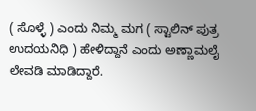( ಸೊಳ್ಳೆ ) ಎಂದು ನಿಮ್ಮ ಮಗ ( ಸ್ಟಾಲಿನ್‌ ಪುತ್ರ ಉದಯನಿಧಿ ) ಹೇಳಿದ್ದಾನೆ ಎಂದು ಅಣ್ಣಾಮಲೈ ಲೇವಡಿ ಮಾಡಿದ್ದಾರೆ.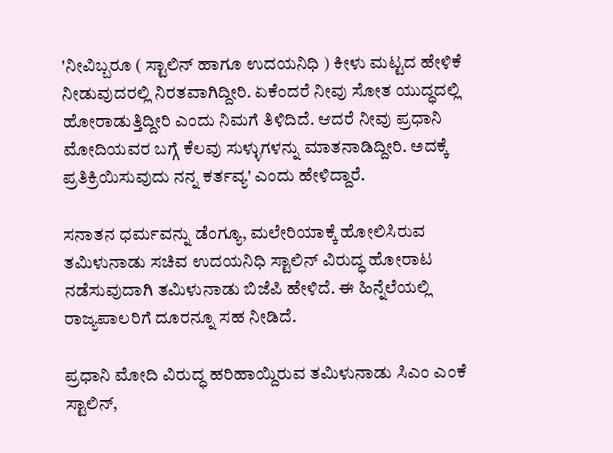'ನೀವಿಬ್ಬರೂ ( ಸ್ಟಾಲಿನ್‌ ಹಾಗೂ ಉದಯನಿಧಿ ) ಕೀಳು ಮಟ್ಟದ ಹೇಳಿಕೆ ನೀಡುವುದರಲ್ಲಿ ನಿರತವಾಗಿದ್ದೀರಿ. ಏಕೆಂದರೆ ನೀವು ಸೋತ ಯುದ್ಧದಲ್ಲಿ ಹೋರಾಡುತ್ತಿದ್ದೀರಿ ಎಂದು ನಿಮಗೆ ತಿಳಿದಿದೆ. ಆದರೆ ನೀವು ಪ್ರಧಾನಿ ಮೋದಿಯವರ ಬಗ್ಗೆ ಕೆಲವು ಸುಳ್ಳುಗಳನ್ನು ಮಾತನಾಡಿದ್ದೀರಿ. ಅದಕ್ಕೆ ಪ್ರತಿಕ್ರಿಯಿಸುವುದು ನನ್ನ ಕರ್ತವ್ಯ' ಎಂದು ಹೇಳಿದ್ದಾರೆ.

ಸನಾತನ ಧರ್ಮವನ್ನು ಡೆಂಗ್ಯೂ, ಮಲೇರಿಯಾಕ್ಕೆ ಹೋಲಿಸಿರುವ ತಮಿಳುನಾಡು ಸಚಿವ ಉದಯನಿಧಿ ಸ್ಟಾಲಿನ್ ವಿರುದ್ಧ ಹೋರಾಟ ನಡೆಸುವುದಾಗಿ ತಮಿಳುನಾಡು ಬಿಜೆಪಿ ಹೇಳಿದೆ. ಈ ಹಿನ್ನೆಲೆಯಲ್ಲಿ ರಾಜ್ಯಪಾಲರಿಗೆ ದೂರನ್ನೂ ಸಹ ನೀಡಿದೆ.

ಪ್ರಧಾನಿ ಮೋದಿ ವಿರುದ್ಧ ಹರಿಹಾಯ್ದಿರುವ ತಮಿಳುನಾಡು ಸಿಎಂ ಎಂಕೆ ಸ್ಟಾಲಿನ್‌,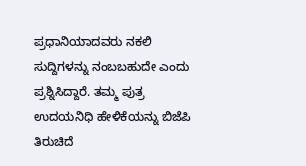ಪ್ರಧಾನಿಯಾದವರು ನಕಲಿ ಸುದ್ದಿಗಳನ್ನು ನಂಬಬಹುದೇ ಎಂದು ಪ್ರಶ್ನಿಸಿದ್ದಾರೆ. ತಮ್ಮ ಪುತ್ರ ಉದಯನಿಧಿ ಹೇಳಿಕೆಯನ್ನು ಬಿಜೆಪಿ ತಿರುಚಿದೆ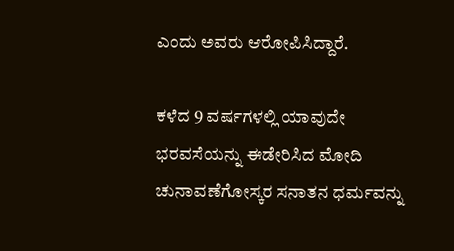ಎಂದು ಅವರು ಆರೋಪಿಸಿದ್ದಾರೆ.

ಕಳೆದ 9 ವರ್ಷಗಳಲ್ಲಿ ಯಾವುದೇ ಭರವಸೆಯನ್ನು ಈಡೇರಿಸಿದ ಮೋದಿ ಚುನಾವಣೆಗೋಸ್ಕರ ಸನಾತನ ಧರ್ಮವನ್ನು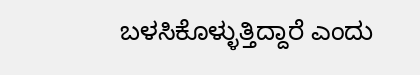ಬಳಸಿಕೊಳ್ಳುತ್ತಿದ್ದಾರೆ ಎಂದು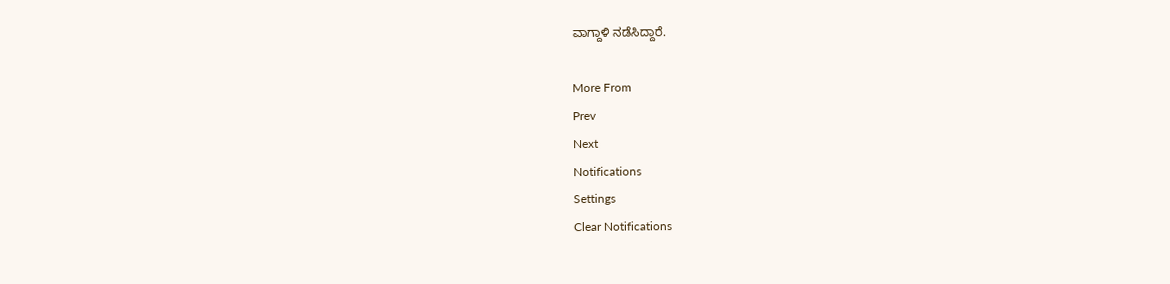ವಾಗ್ದಾಳಿ ನಡೆಸಿದ್ದಾರೆ.

More From
Prev
Next
Notifications
Settings
Clear Notifications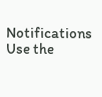Notifications
Use the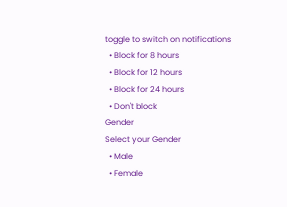toggle to switch on notifications
  • Block for 8 hours
  • Block for 12 hours
  • Block for 24 hours
  • Don't block
Gender
Select your Gender
  • Male
  • Female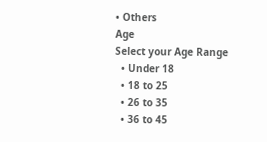• Others
Age
Select your Age Range
  • Under 18
  • 18 to 25
  • 26 to 35
  • 36 to 45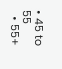• 45 to 55
  • 55+